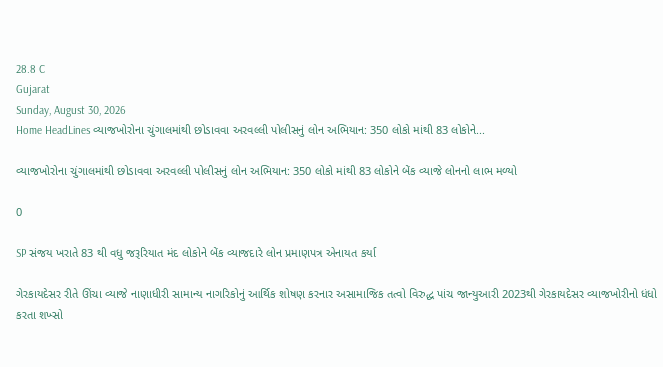28.8 C
Gujarat
Sunday, August 30, 2026
Home HeadLines વ્યાજખોરોના ચુંગાલમાંથી છોડાવવા અરવલ્લી પોલીસનું લોન અભિયાન: 350 લોકો માંથી 83 લોકોને...

વ્યાજખોરોના ચુંગાલમાંથી છોડાવવા અરવલ્લી પોલીસનું લોન અભિયાન: 350 લોકો માંથી 83 લોકોને બેંક વ્યાજે લોનનો લાભ મળ્યો

0

SP સંજય ખરાતે 83 થી વધુ જરૂરિયાત મંદ લોકોને બેંક વ્યાજદારે લોન પ્રમાણપત્ર એનાયત કર્યા

ગેરકાયદેસર રીતે ઊંચા વ્યાજે નાણાધીરી સામાન્ય નાગરિકોનું આર્થિક શોષણ કરનાર અસામાજિક તત્વો વિરુદ્ધ પાંચ જાન્યુઆરી 2023થી ગેરકાયદેસર વ્યાજખોરીનો ધંધો કરતા શખ્સો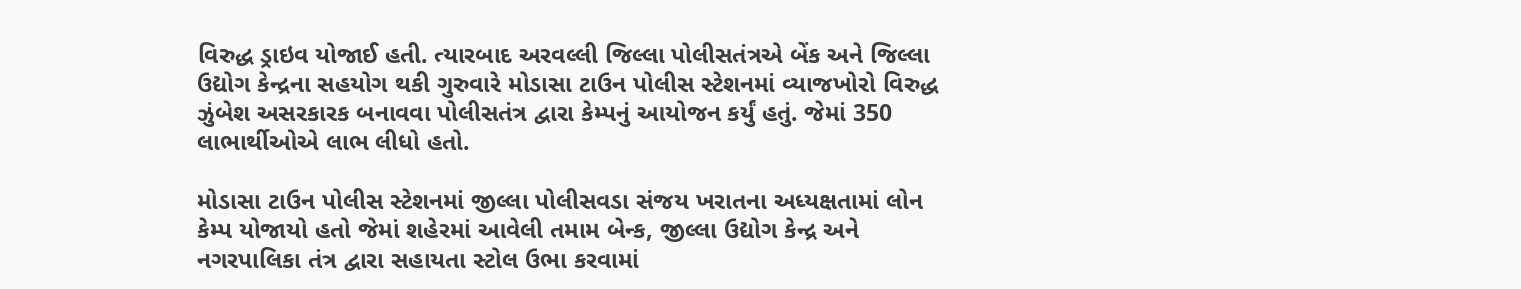વિરુદ્ધ ડ્રાઇવ યોજાઈ હતી. ત્યારબાદ અરવલ્લી જિલ્લા પોલીસતંત્રએ બેંક અને જિલ્લા ઉદ્યોગ કેન્દ્રના સહયોગ થકી ગુરુવારે મોડાસા ટાઉન પોલીસ સ્ટેશનમાં વ્યાજખોરો વિરુદ્ધ ઝુંબેશ અસરકારક બનાવવા પોલીસતંત્ર દ્વારા કેમ્પનું આયોજન કર્યું હતું. જેમાં 350 લાભાર્થીઓએ લાભ લીધો હતો.

મોડાસા ટાઉન પોલીસ સ્ટેશનમાં જીલ્લા પોલીસવડા સંજય ખરાતના અધ્યક્ષતામાં લોન કેમ્પ યોજાયો હતો જેમાં શહેરમાં આવેલી તમામ બેન્ક, જીલ્લા ઉદ્યોગ કેન્દ્ર અને નગરપાલિકા તંત્ર દ્વારા સહાયતા સ્ટોલ ઉભા કરવામાં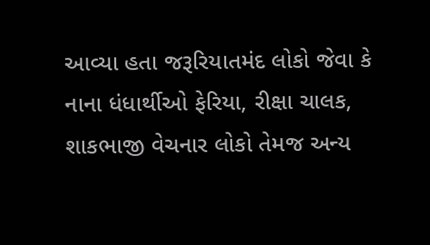આવ્યા હતા જરૂરિયાતમંદ લોકો જેવા કે નાના ધંધાર્થીઓ ફેરિયા, રીક્ષા ચાલક, શાકભાજી વેચનાર લોકો તેમજ અન્ય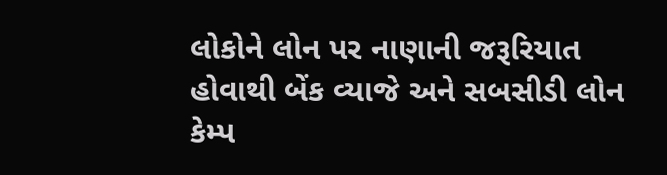લોકોને લોન પર નાણાની જરૂરિયાત હોવાથી બેંક વ્યાજે અને સબસીડી લોન કેમ્પ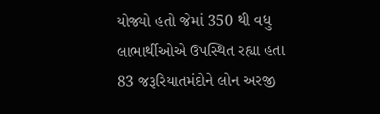યોજ્યો હતો જેમાં 350 થી વધુ લાભાર્થીઓએ ઉપસ્થિત રહ્યા હતા 83 જરૂરિયાતમંદોને લોન અરજી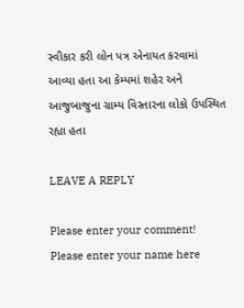સ્વીકાર કરી લોન પત્ર એનાયત કરવામાં આવ્યા હતા આ કેમ્પમાં શહેર અને આજુબાજુના ગ્રામ્ય વિસ્તારના લોકો ઉપસ્થિત રહ્યા હતા

LEAVE A REPLY

Please enter your comment!
Please enter your name here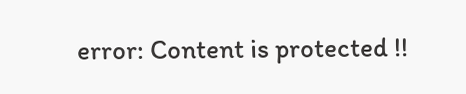error: Content is protected !!